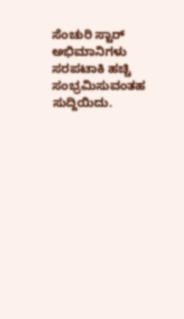ಸೆಂಚುರಿ ಸ್ಟಾರ್ ಅಭಿಮಾನಿಗಳು ಸರಪಟಾಕಿ ಹಚ್ಚಿ ಸಂಭ್ರಮಿಸುವಂತಹ ಸುದ್ದಿಯಿದು.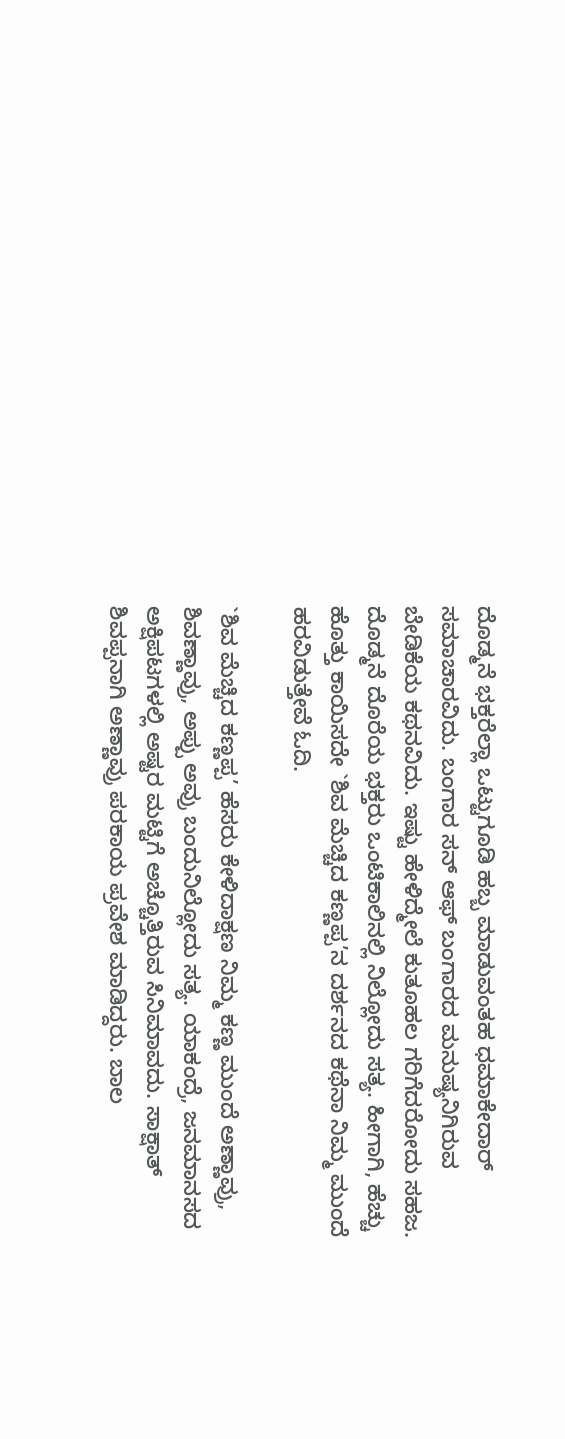ದೊಡ್ಮನೆ ಭಕ್ತರೆಲ್ಲಾ ಒಟ್ಟುಗೂಡಿ ಹಬ್ಬ ಮಾಡುವಂತಹ ಧಮಾಕೇದಾರ್ ಸಮಾಚಾರವಿದು. ಬಂಗಾರ ಸನ್ ಆಫ್ ಬಂಗಾರದ ಮನುಷ್ಯನಿಗಿರುವ ಬೇಡಿಕೆಯ ಕಥನವಿದು. ಇಷ್ಟು ಹೇಳಿದ್ಮೇಲೆ ಕುತೂಹಲ ಗರಿಗೆದರೋದು ಸಹಜ. ದೊಡ್ಮನೆ ದೊರೆಯ ಭಕ್ತರು ಒಂಟಿಕಾಲಿನಲ್ಲಿ ನಿಲ್ಲೋದು ಸತ್ಯ. ಹೀಗಾಗಿ, ಹೆಚ್ಚು ಹೊತ್ತು ಕಾಯಿಸದೇ `ಶಿವ ಮೆಚ್ಚಿದ ಕಣ್ಣಪ್ಪ’ನ ದರ್ಶನದ ಕಥೆನಾ ನಿಮ್ಮ ಮುಂದೆ ಹರವಿಡುತ್ತೇವೆ ಓದಿ.

`ಶಿವ ಮೆಚ್ಚಿದ ಕಣ್ಣಪ್ಪ’ ಹೆಸರು ಕೇಳಿದಾಕ್ಷಣ ನಿಮ್ಮ ಕಣ್ಣ ಮುಂದೆ ಅಣ್ಣಾವ್ರು, ಶಿವಣ್ಣಾವ್ರು, ಅಪ್ಪು ಅವ್ರು ಬಂದುನಿಲ್ಲೋದು ಸತ್ಯ. ಯಾಕಂದ್ರೆ, ಜನಮಾನಸದ ಅಕ್ಷಿಪಟಗಳಲ್ಲಿ ಅಷ್ಟರ ಮಟ್ಟಿಗೆ ಅಚ್ಚೊತ್ತಿರುವ ಸಿನಿಮಾವದು. ಸಾಕ್ಷಾತ್ ಶಿವಪ್ಪನಾಗಿ ಅಣ್ಣಾವ್ರು ಪರಕಾಯ ಪ್ರವೇಶ ಮಾಡಿದ್ದರು. ಬಾಲ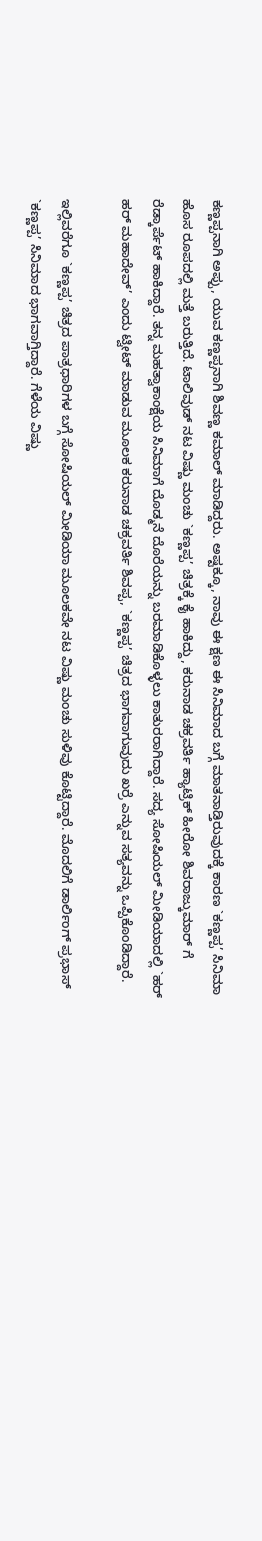ಕಣ್ಣಪ್ಪನಾಗಿ ಅಪ್ಪು, ಯುವ ಕಣ್ಣಪ್ಪನಾಗಿ ಶಿವಣ್ಣ ಕಮಾಲ್ ಮಾಡಿದ್ದರು. ಅಷ್ಟಕ್ಕೂ, ನಾವು ಈ ಕ್ಷಣ ಈ ಸಿನಿಮಾದ ಬಗ್ಗೆ ಮಾತನಾಡ್ತಿರುವುದಕ್ಕೆ ಕಾರಣ `ಕಣ್ಣಪ್ಪ’ ಸಿನಿಮಾ ಹೊಸ ರೂಪದಲ್ಲಿ ಮತ್ತೆ ಬರುತ್ತಿದೆ. ಟಾಲಿವುಡ್ ನಟ ವಿಷ್ಣು ಮಂಚು `ಕಣ್ಣಪ್ಪ’ ಚಿತ್ರಕ್ಕೆ ಕೈ ಹಾಕಿದ್ದು, ಕರುನಾಡ ಚಕ್ರವರ್ತಿ ಹ್ಯಾಟ್ರಿಕ್ ಹೀರೋ ಶಿವರಾಜ್ಕುಮಾರ್ ಗೆ ರೆಡ್ಕಾರ್ಪೆಟ್ ಹಾಕಿದ್ದಾರೆ. ತನ್ನ ಮಹತ್ವಾಕಾಂಕ್ಷೆಯ ಸಿನಿಮಾಗೆ ದೊಡ್ಮನೆ ದೊರೆಯನ್ನು ಬರಮಾಡಿಕೊಳ್ಳಲು ಕಾತುರರಾಗಿದ್ದಾರೆ. ಸದ್ಯ ಸೋಷಿಯಲ್ ಮೀಡಿಯಾದಲ್ಲಿ `ಹರ್ ಹರ್ ಮಹಾದೇವ್’ ಎಂದು ಟ್ವೀಟ್ ಮಾಡುವ ಮೂಲಕ ಕರುನಾಡ ಚಕ್ರವರ್ತಿ ಶಿವಪ್ಪ, `ಕಣ್ಣಪ್ಪ’ ಚಿತ್ರದ ಭಾಗವಾಗುವುದು ಖರ್ರೆ ಎನ್ನುವ ಸತ್ಯವನ್ನು ಒಪ್ಪಿಕೊಂಡಿದ್ದಾರೆ.

ಇಲ್ಲಿವರೆಗೂ `ಕಣ್ಣಪ್ಪ’ ಚಿತ್ರದ ಪಾತ್ರಧಾರಿಗಳ ಬಗ್ಗೆ ಸೋಷಿಯಲ್ ಮೀಡಿಯಾ ಮೂಲಕವೇ ನಟ ವಿಷ್ಣು ಮಂಚು ಸುಳಿವು ಕೊಟ್ಟಿದ್ದಾರೆ. ಮೊದಲಿಗೆ ಡಾರ್ಲಿಂಗ್ ಪ್ರಭಾಸ್ `ಕಣ್ಣಪ್ಪ’ ಸಿನಿಮಾದ ಭಾಗವಾಗ್ತಿದ್ದಾರೆ. ಗೆಳೆಯ ವಿಷ್ಣು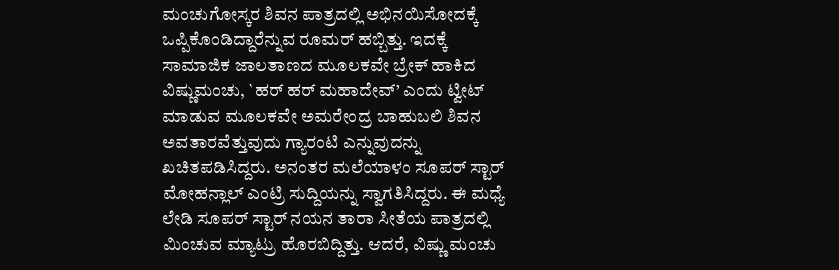ಮಂಚುಗೋಸ್ಕರ ಶಿವನ ಪಾತ್ರದಲ್ಲಿ ಅಭಿನಯಿಸೋದಕ್ಕೆ ಒಪ್ಪಿಕೊಂಡಿದ್ದಾರೆನ್ನುವ ರೂಮರ್ ಹಬ್ಬಿತ್ತು. ಇದಕ್ಕೆ ಸಾಮಾಜಿಕ ಜಾಲತಾಣದ ಮೂಲಕವೇ ಬ್ರೇಕ್ ಹಾಕಿದ ವಿಷ್ಣುಮಂಚು, `ಹರ್ ಹರ್ ಮಹಾದೇವ್’ ಎಂದು ಟ್ವೀಟ್ ಮಾಡುವ ಮೂಲಕವೇ ಅಮರೇಂದ್ರ ಬಾಹುಬಲಿ ಶಿವನ ಅವತಾರವೆತ್ತುವುದು ಗ್ಯಾರಂಟಿ ಎನ್ನುವುದನ್ನು ಖಚಿತಪಡಿಸಿದ್ದರು. ಅನಂತರ ಮಲೆಯಾಳಂ ಸೂಪರ್ ಸ್ಟಾರ್ ಮೋಹನ್ಲಾಲ್ ಎಂಟ್ರಿ ಸುದ್ದಿಯನ್ನು ಸ್ವಾಗತಿಸಿದ್ದರು. ಈ ಮಧ್ಯೆ ಲೇಡಿ ಸೂಪರ್ ಸ್ಟಾರ್ ನಯನ ತಾರಾ ಸೀತೆಯ ಪಾತ್ರದಲ್ಲಿ ಮಿಂಚುವ ಮ್ಯಾಟ್ರು ಹೊರಬಿದ್ದಿತ್ತು. ಆದರೆ, ವಿಷ್ಣು ಮಂಚು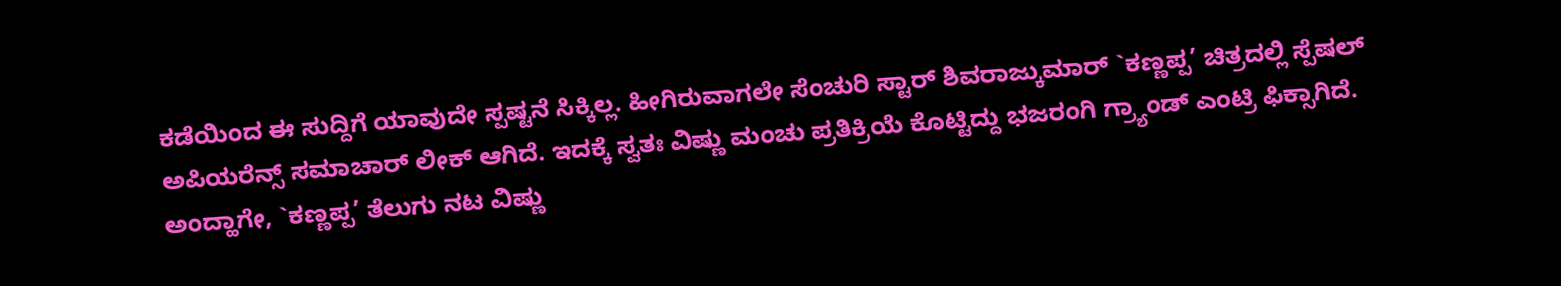ಕಡೆಯಿಂದ ಈ ಸುದ್ದಿಗೆ ಯಾವುದೇ ಸ್ಪಷ್ಟನೆ ಸಿಕ್ಕಿಲ್ಲ. ಹೀಗಿರುವಾಗಲೇ ಸೆಂಚುರಿ ಸ್ಟಾರ್ ಶಿವರಾಜ್ಕುಮಾರ್ `ಕಣ್ಣಪ್ಪ’ ಚಿತ್ರದಲ್ಲಿ ಸ್ಪೆಷಲ್ ಅಪಿಯರೆನ್ಸ್ ಸಮಾಚಾರ್ ಲೀಕ್ ಆಗಿದೆ. ಇದಕ್ಕೆ ಸ್ವತಃ ವಿಷ್ಣು ಮಂಚು ಪ್ರತಿಕ್ರಿಯೆ ಕೊಟ್ಟಿದ್ದು ಭಜರಂಗಿ ಗ್ರ್ಯಾಂಡ್ ಎಂಟ್ರಿ ಫಿಕ್ಸಾಗಿದೆ.
ಅಂದ್ಹಾಗೇ, `ಕಣ್ಣಪ್ಪ’ ತೆಲುಗು ನಟ ವಿಷ್ಣು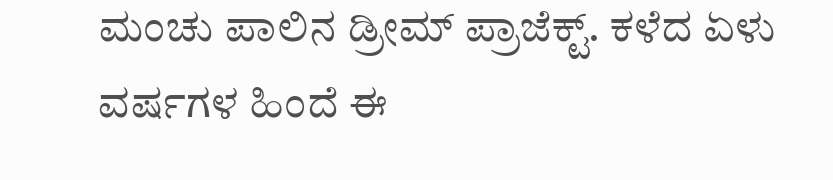ಮಂಚು ಪಾಲಿನ ಡ್ರೀಮ್ ಪ್ರಾಜೆಕ್ಟ್. ಕಳೆದ ಏಳು ವರ್ಷಗಳ ಹಿಂದೆ ಈ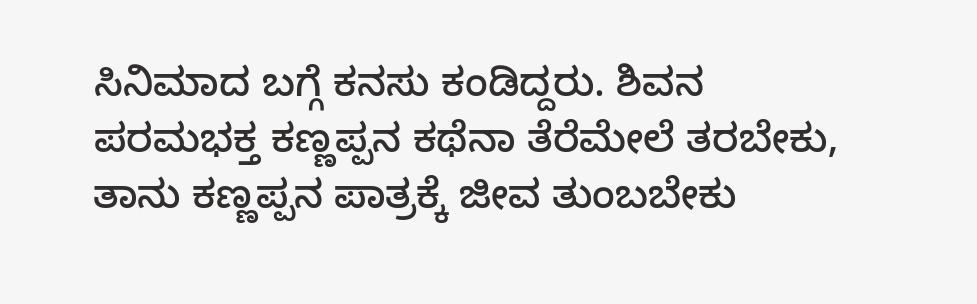ಸಿನಿಮಾದ ಬಗ್ಗೆ ಕನಸು ಕಂಡಿದ್ದರು. ಶಿವನ ಪರಮಭಕ್ತ ಕಣ್ಣಪ್ಪನ ಕಥೆನಾ ತೆರೆಮೇಲೆ ತರಬೇಕು, ತಾನು ಕಣ್ಣಪ್ಪನ ಪಾತ್ರಕ್ಕೆ ಜೀವ ತುಂಬಬೇಕು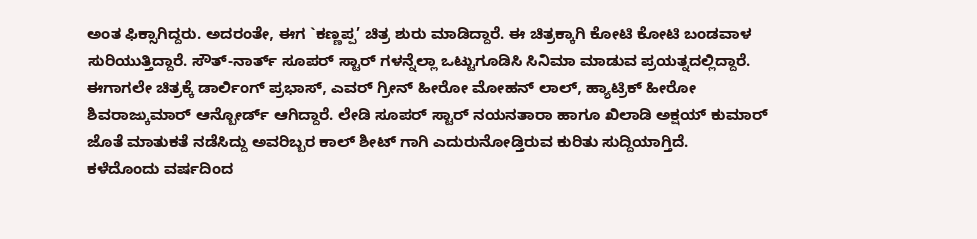ಅಂತ ಫಿಕ್ಸಾಗಿದ್ದರು. ಅದರಂತೇ, ಈಗ `ಕಣ್ಣಪ್ಪ’ ಚಿತ್ರ ಶುರು ಮಾಡಿದ್ದಾರೆ. ಈ ಚಿತ್ರಕ್ಕಾಗಿ ಕೋಟಿ ಕೋಟಿ ಬಂಡವಾಳ ಸುರಿಯುತ್ತಿದ್ದಾರೆ. ಸೌತ್-ನಾರ್ತ್ ಸೂಪರ್ ಸ್ಟಾರ್ ಗಳನ್ನೆಲ್ಲಾ ಒಟ್ಟುಗೂಡಿಸಿ ಸಿನಿಮಾ ಮಾಡುವ ಪ್ರಯತ್ನದಲ್ಲಿದ್ದಾರೆ. ಈಗಾಗಲೇ ಚಿತ್ರಕ್ಕೆ ಡಾರ್ಲಿಂಗ್ ಪ್ರಭಾಸ್, ಎವರ್ ಗ್ರೀನ್ ಹೀರೋ ಮೋಹನ್ ಲಾಲ್, ಹ್ಯಾಟ್ರಿಕ್ ಹೀರೋ ಶಿವರಾಜ್ಕುಮಾರ್ ಆನ್ಬೋರ್ಡ್ ಆಗಿದ್ದಾರೆ. ಲೇಡಿ ಸೂಪರ್ ಸ್ಟಾರ್ ನಯನತಾರಾ ಹಾಗೂ ಖಿಲಾಡಿ ಅಕ್ಷಯ್ ಕುಮಾರ್ ಜೊತೆ ಮಾತುಕತೆ ನಡೆಸಿದ್ದು ಅವರಿಬ್ಬರ ಕಾಲ್ ಶೀಟ್ ಗಾಗಿ ಎದುರುನೋಡ್ತಿರುವ ಕುರಿತು ಸುದ್ದಿಯಾಗ್ತಿದೆ.
ಕಳೆದೊಂದು ವರ್ಷದಿಂದ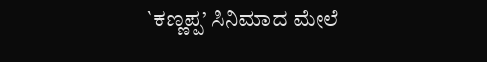`ಕಣ್ಣಪ್ಪ’ ಸಿನಿಮಾದ ಮೇಲೆ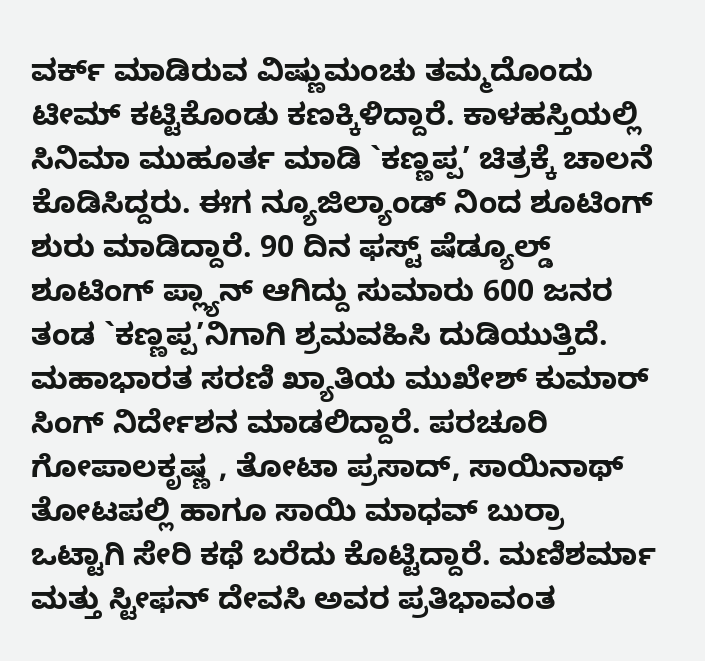ವರ್ಕ್ ಮಾಡಿರುವ ವಿಷ್ಣುಮಂಚು ತಮ್ಮದೊಂದು ಟೀಮ್ ಕಟ್ಟಿಕೊಂಡು ಕಣಕ್ಕಿಳಿದ್ದಾರೆ. ಕಾಳಹಸ್ತಿಯಲ್ಲಿ ಸಿನಿಮಾ ಮುಹೂರ್ತ ಮಾಡಿ `ಕಣ್ಣಪ್ಪ’ ಚಿತ್ರಕ್ಕೆ ಚಾಲನೆ ಕೊಡಿಸಿದ್ದರು. ಈಗ ನ್ಯೂಜಿಲ್ಯಾಂಡ್ ನಿಂದ ಶೂಟಿಂಗ್ ಶುರು ಮಾಡಿದ್ದಾರೆ. 90 ದಿನ ಫಸ್ಟ್ ಷೆಡ್ಯೂಲ್ಡ್ ಶೂಟಿಂಗ್ ಪ್ಲ್ಯಾನ್ ಆಗಿದ್ದು ಸುಮಾರು 600 ಜನರ ತಂಡ `ಕಣ್ಣಪ್ಪ’ನಿಗಾಗಿ ಶ್ರಮವಹಿಸಿ ದುಡಿಯುತ್ತಿದೆ. ಮಹಾಭಾರತ ಸರಣಿ ಖ್ಯಾತಿಯ ಮುಖೇಶ್ ಕುಮಾರ್ ಸಿಂಗ್ ನಿರ್ದೇಶನ ಮಾಡಲಿದ್ದಾರೆ. ಪರಚೂರಿ ಗೋಪಾಲಕೃಷ್ಣ , ತೋಟಾ ಪ್ರಸಾದ್, ಸಾಯಿನಾಥ್ ತೋಟಪಲ್ಲಿ ಹಾಗೂ ಸಾಯಿ ಮಾಧವ್ ಬುರ್ರಾ ಒಟ್ಟಾಗಿ ಸೇರಿ ಕಥೆ ಬರೆದು ಕೊಟ್ಟಿದ್ದಾರೆ. ಮಣಿಶರ್ಮಾ ಮತ್ತು ಸ್ಟೀಫನ್ ದೇವಸಿ ಅವರ ಪ್ರತಿಭಾವಂತ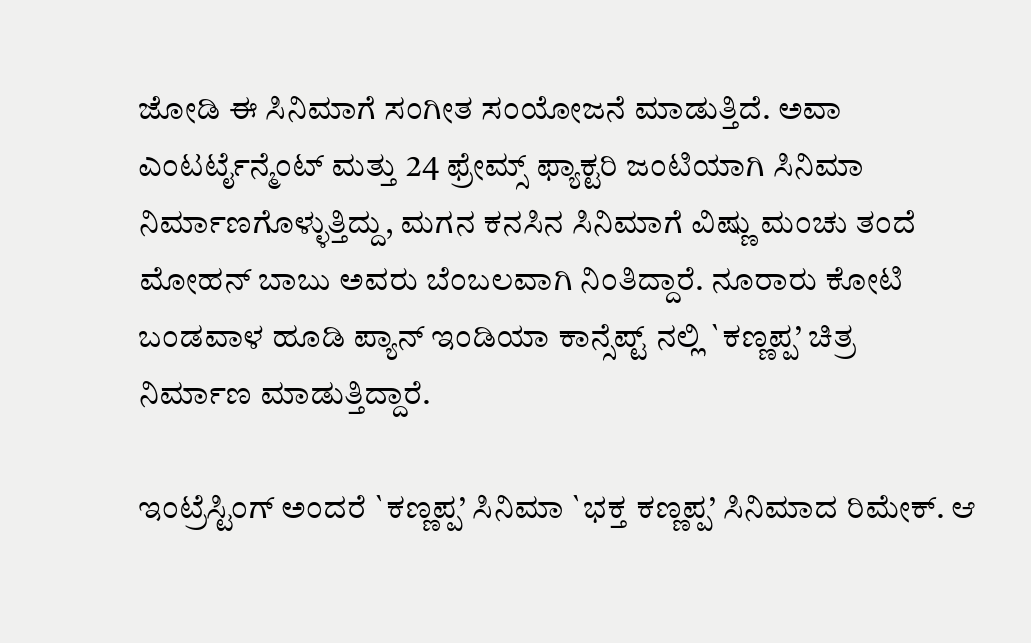ಜೋಡಿ ಈ ಸಿನಿಮಾಗೆ ಸಂಗೀತ ಸಂಯೋಜನೆ ಮಾಡುತ್ತಿದೆ. ಅವಾ ಎಂಟರ್ಟೈನ್ಮೆಂಟ್ ಮತ್ತು 24 ಫ್ರೇಮ್ಸ್ ಫ್ಯಾಕ್ಟರಿ ಜಂಟಿಯಾಗಿ ಸಿನಿಮಾ ನಿರ್ಮಾಣಗೊಳ್ಳುತ್ತಿದ್ದು, ಮಗನ ಕನಸಿನ ಸಿನಿಮಾಗೆ ವಿಷ್ಣು ಮಂಚು ತಂದೆ ಮೋಹನ್ ಬಾಬು ಅವರು ಬೆಂಬಲವಾಗಿ ನಿಂತಿದ್ದಾರೆ. ನೂರಾರು ಕೋಟಿ ಬಂಡವಾಳ ಹೂಡಿ ಪ್ಯಾನ್ ಇಂಡಿಯಾ ಕಾನ್ಸೆಪ್ಟ್ ನಲ್ಲಿ `ಕಣ್ಣಪ್ಪ’ ಚಿತ್ರ ನಿರ್ಮಾಣ ಮಾಡುತ್ತಿದ್ದಾರೆ.

ಇಂಟ್ರೆಸ್ಟಿಂಗ್ ಅಂದರೆ `ಕಣ್ಣಪ್ಪ’ ಸಿನಿಮಾ `ಭಕ್ತ ಕಣ್ಣಪ್ಪ’ ಸಿನಿಮಾದ ರಿಮೇಕ್. ಆ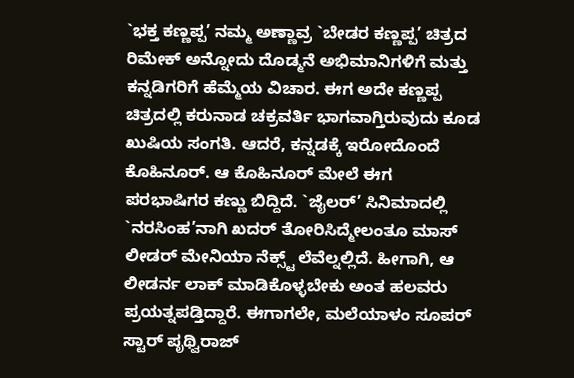`ಭಕ್ತ ಕಣ್ಣಪ್ಪ’ ನಮ್ಮ ಅಣ್ಣಾವ್ರ `ಬೇಡರ ಕಣ್ಣಪ್ಪ’ ಚಿತ್ರದ ರಿಮೇಕ್ ಅನ್ನೋದು ದೊಡ್ಮನೆ ಅಭಿಮಾನಿಗಳಿಗೆ ಮತ್ತು ಕನ್ನಡಿಗರಿಗೆ ಹೆಮ್ಮೆಯ ವಿಚಾರ. ಈಗ ಅದೇ ಕಣ್ಣಪ್ಪ ಚಿತ್ರದಲ್ಲಿ ಕರುನಾಡ ಚಕ್ರವರ್ತಿ ಭಾಗವಾಗ್ತಿರುವುದು ಕೂಡ ಖುಷಿಯ ಸಂಗತಿ. ಆದರೆ, ಕನ್ನಡಕ್ಕೆ ಇರೋದೊಂದೆ ಕೊಹಿನೂರ್. ಆ ಕೊಹಿನೂರ್ ಮೇಲೆ ಈಗ ಪರಭಾಷಿಗರ ಕಣ್ಣು ಬಿದ್ದಿದೆ. `ಜೈಲರ್’ ಸಿನಿಮಾದಲ್ಲಿ `ನರಸಿಂಹ’ನಾಗಿ ಖದರ್ ತೋರಿಸಿದ್ಮೇಲಂತೂ ಮಾಸ್ ಲೀಡರ್ ಮೇನಿಯಾ ನೆಕ್ಸ್ಟ್ ಲೆವೆಲ್ನಲ್ಲಿದೆ. ಹೀಗಾಗಿ, ಆ ಲೀಡರ್ನ ಲಾಕ್ ಮಾಡಿಕೊಳ್ಳಬೇಕು ಅಂತ ಹಲವರು ಪ್ರಯತ್ನಪಡ್ತಿದ್ದಾರೆ. ಈಗಾಗಲೇ, ಮಲೆಯಾಳಂ ಸೂಪರ್ ಸ್ಟಾರ್ ಪೃಥ್ವಿರಾಜ್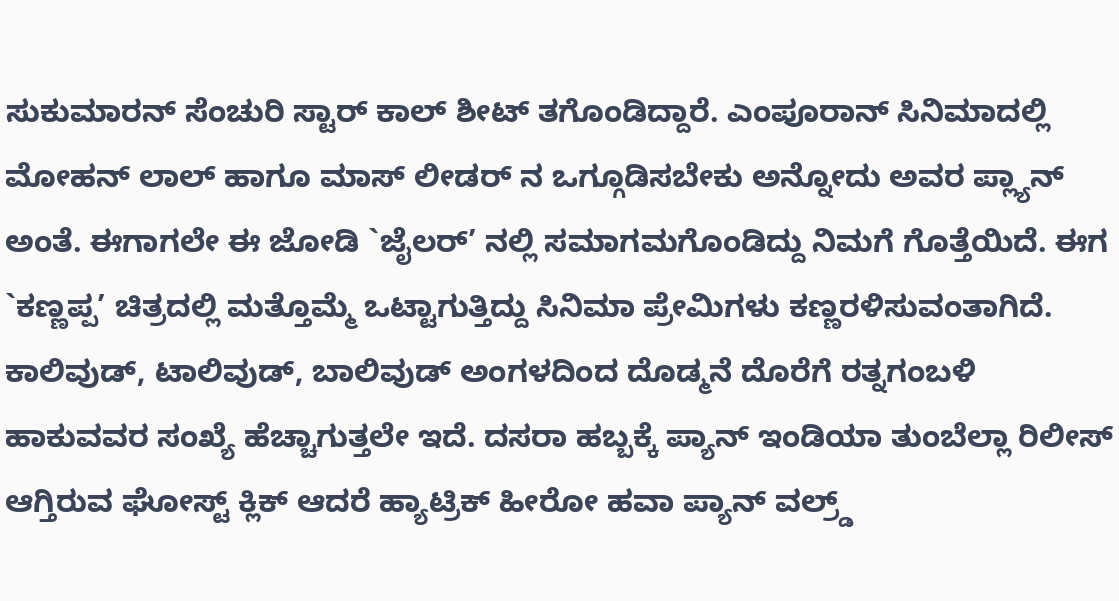ಸುಕುಮಾರನ್ ಸೆಂಚುರಿ ಸ್ಟಾರ್ ಕಾಲ್ ಶೀಟ್ ತಗೊಂಡಿದ್ದಾರೆ. ಎಂಪೂರಾನ್ ಸಿನಿಮಾದಲ್ಲಿ ಮೋಹನ್ ಲಾಲ್ ಹಾಗೂ ಮಾಸ್ ಲೀಡರ್ ನ ಒಗ್ಗೂಡಿಸಬೇಕು ಅನ್ನೋದು ಅವರ ಪ್ಲ್ಯಾನ್ ಅಂತೆ. ಈಗಾಗಲೇ ಈ ಜೋಡಿ `ಜೈಲರ್’ ನಲ್ಲಿ ಸಮಾಗಮಗೊಂಡಿದ್ದು ನಿಮಗೆ ಗೊತ್ತೆಯಿದೆ. ಈಗ `ಕಣ್ಣಪ್ಪ’ ಚಿತ್ರದಲ್ಲಿ ಮತ್ತೊಮ್ಮೆ ಒಟ್ಟಾಗುತ್ತಿದ್ದು ಸಿನಿಮಾ ಪ್ರೇಮಿಗಳು ಕಣ್ಣರಳಿಸುವಂತಾಗಿದೆ. ಕಾಲಿವುಡ್, ಟಾಲಿವುಡ್, ಬಾಲಿವುಡ್ ಅಂಗಳದಿಂದ ದೊಡ್ಮನೆ ದೊರೆಗೆ ರತ್ನಗಂಬಳಿ ಹಾಕುವವರ ಸಂಖ್ಯೆ ಹೆಚ್ಚಾಗುತ್ತಲೇ ಇದೆ. ದಸರಾ ಹಬ್ಬಕ್ಕೆ ಪ್ಯಾನ್ ಇಂಡಿಯಾ ತುಂಬೆಲ್ಲಾ ರಿಲೀಸ್ ಆಗ್ತಿರುವ ಘೋಸ್ಟ್ ಕ್ಲಿಕ್ ಆದರೆ ಹ್ಯಾಟ್ರಿಕ್ ಹೀರೋ ಹವಾ ಪ್ಯಾನ್ ವಲ್ರ್ಡ್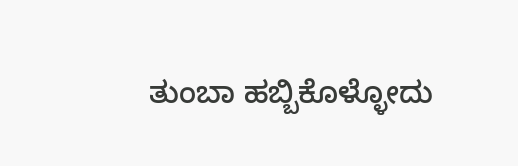ತುಂಬಾ ಹಬ್ಬಿಕೊಳ್ಳೋದು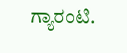ಗ್ಯಾರಂಟಿ.